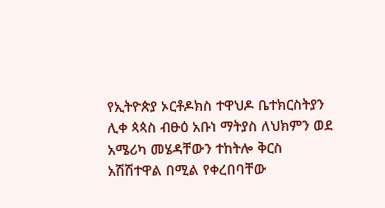የኢትዮጵያ ኦርቶዶክስ ተዋህዶ ቤተክርስትያን ሊቀ ጳጳስ ብፁዕ አቡነ ማትያስ ለህክምን ወደ አሜሪካ መሄዳቸውን ተከትሎ ቅርስ አሽሽተዋል በሚል የቀረበባቸው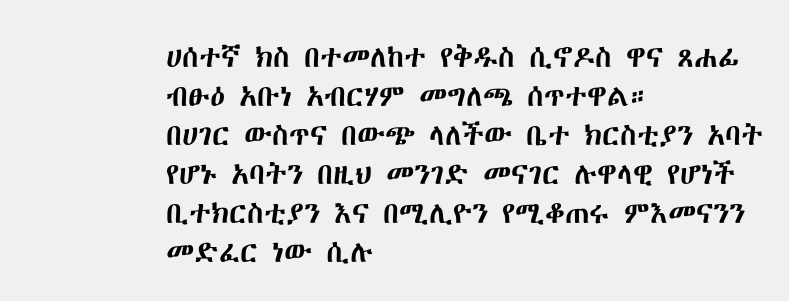ሀሰተኛ ክስ በተመለከተ የቅዱስ ሲኖዶስ ዋና ጸሐፊ ብፁዕ አቡነ አብርሃም መግለጫ ሰጥተዋል።
በሀገር ውስጥና በውጭ ላለችው ቤተ ክርስቲያን አባት የሆኑ አባትን በዚህ መንገድ መናገር ሉዋላዊ የሆነች ቢተክርስቲያን እና በሚሊዮን የሚቆጠሩ ምእመናንን መድፈር ነው ሲሉ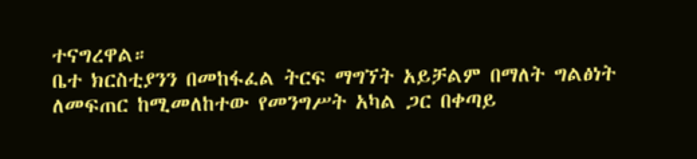ተናግረዋል።
ቤተ ክርስቲያንን በመከፋፈል ትርፍ ማግኘት አይቻልም በማለት ግልፅነት ለመፍጠር ከሚመለከተው የመንግሥት አካል ጋር በቀጣይ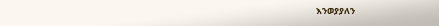እንወያያለን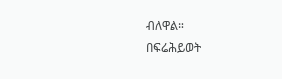ብለዋል።
በፍሬሕይወት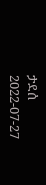ታደሰ
2022-07-27